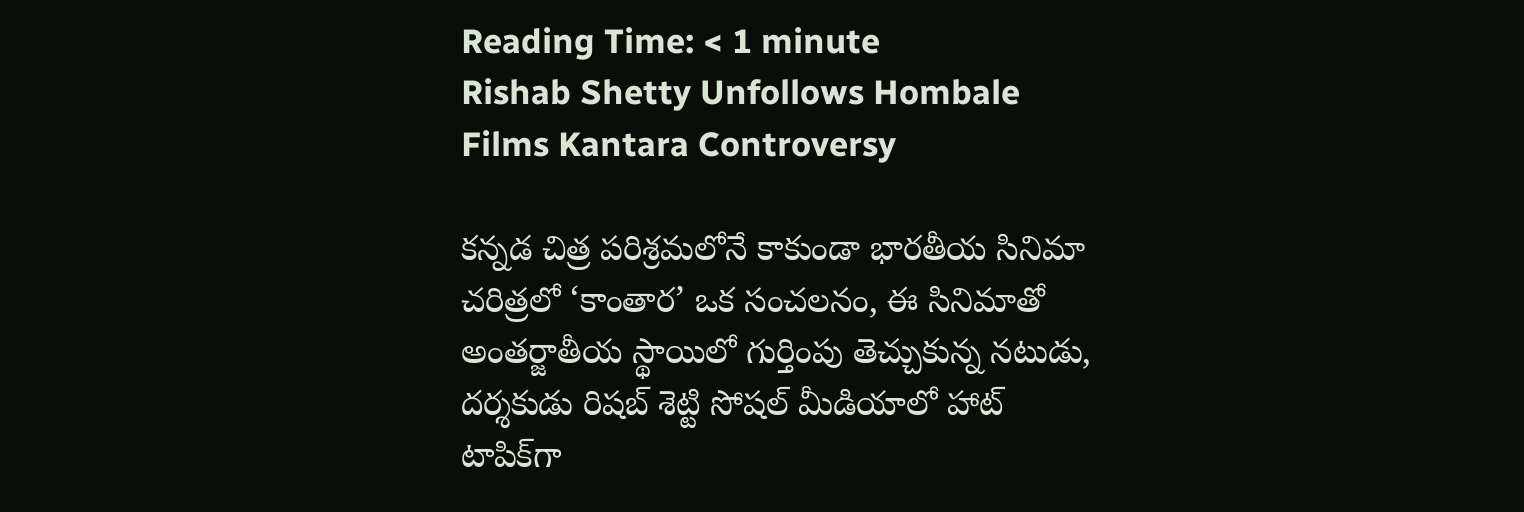Reading Time: < 1 minute
Rishab Shetty Unfollows Hombale Films Kantara Controversy

కన్నడ చిత్ర పరిశ్రమలోనే కాకుండా భారతీయ సినిమా చరిత్రలో ‘కాంతార’ ఒక సంచలనం, ఈ సినిమాతో అంతర్జాతీయ స్థాయిలో గుర్తింపు తెచ్చుకున్న నటుడు, దర్శకుడు రిషబ్ శెట్టి సోషల్ మీడియాలో హాట్ టాపిక్‌గా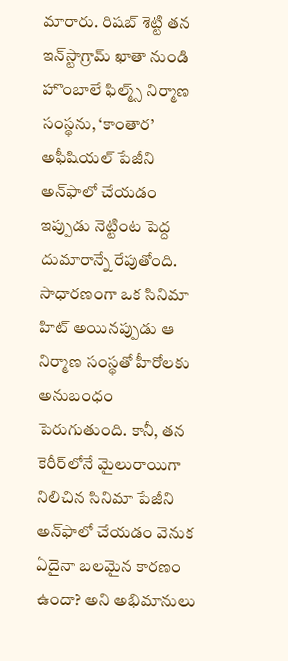మారారు. రిషబ్ శెట్టి తన ఇన్‌స్టాగ్రామ్ ఖాతా నుండి హొంబాలే ఫిల్మ్స్ నిర్మాణ సంస్థను, ‘కాంతార’ అఫీషియల్ పేజీని అన్‌ఫాలో చేయడం ఇప్పుడు నెట్టింట పెద్ద దుమారాన్నే రేపుతోంది. సాధారణంగా ఒక సినిమా హిట్ అయినప్పుడు ఆ నిర్మాణ సంస్థతో హీరోలకు అనుబంధం పెరుగుతుంది. కానీ, తన కెరీర్‌లోనే మైలురాయిగా నిలిచిన సినిమా పేజీని అన్‌ఫాలో చేయడం వెనుక ఏదైనా బలమైన కారణం ఉందా? అని అభిమానులు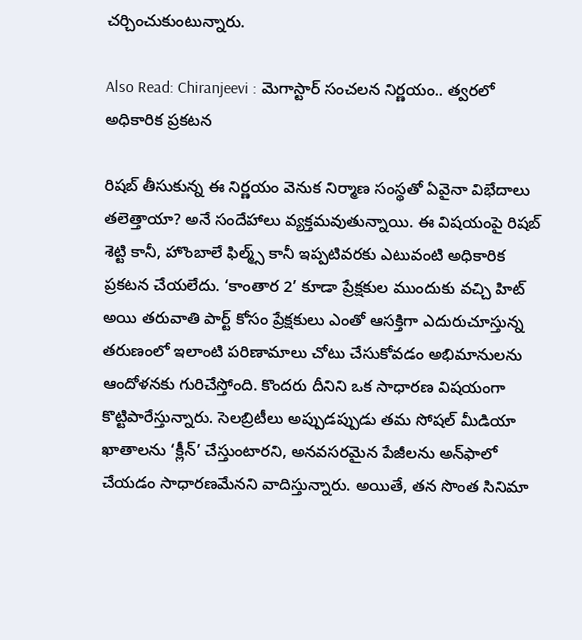చర్చించుకుంటున్నారు.

Also Read: Chiranjeevi : మెగాస్టార్ సంచలన నిర్ణయం.. త్వరలో అధికారిక ప్రకటన

రిషబ్ తీసుకున్న ఈ నిర్ణయం వెనుక నిర్మాణ సంస్థతో ఏవైనా విభేదాలు తలెత్తాయా? అనే సందేహాలు వ్యక్తమవుతున్నాయి. ఈ విషయంపై రిషబ్ శెట్టి కానీ, హొంబాలే ఫిల్మ్స్ కానీ ఇప్పటివరకు ఎటువంటి అధికారిక ప్రకటన చేయలేదు. ‘కాంతార 2’ కూడా ప్రేక్షకుల ముందుకు వచ్చి హిట్ అయి తరువాతి పార్ట్ కోసం ప్రేక్షకులు ఎంతో ఆసక్తిగా ఎదురుచూస్తున్న తరుణంలో ఇలాంటి పరిణామాలు చోటు చేసుకోవడం అభిమానులను ఆందోళనకు గురిచేస్తోంది. కొందరు దీనిని ఒక సాధారణ విషయంగా కొట్టిపారేస్తున్నారు. సెలబ్రిటీలు అప్పుడప్పుడు తమ సోషల్ మీడియా ఖాతాలను ‘క్లీన్’ చేస్తుంటారని, అనవసరమైన పేజీలను అన్‌ఫాలో చేయడం సాధారణమేనని వాదిస్తున్నారు. అయితే, తన సొంత సినిమా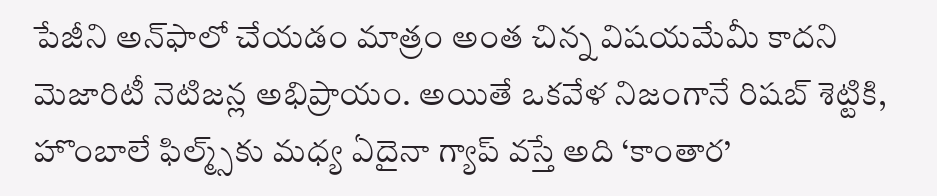పేజీని అన్‌ఫాలో చేయడం మాత్రం అంత చిన్న విషయమేమీ కాదని మెజారిటీ నెటిజన్ల అభిప్రాయం. అయితే ఒకవేళ నిజంగానే రిషబ్ శెట్టికి, హొంబాలే ఫిల్మ్స్‌కు మధ్య ఏదైనా గ్యాప్ వస్తే అది ‘కాంతార’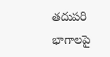తదుపరి భాగాలపై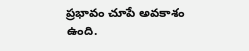ప్రభావం చూపే అవకాశం ఉంది.